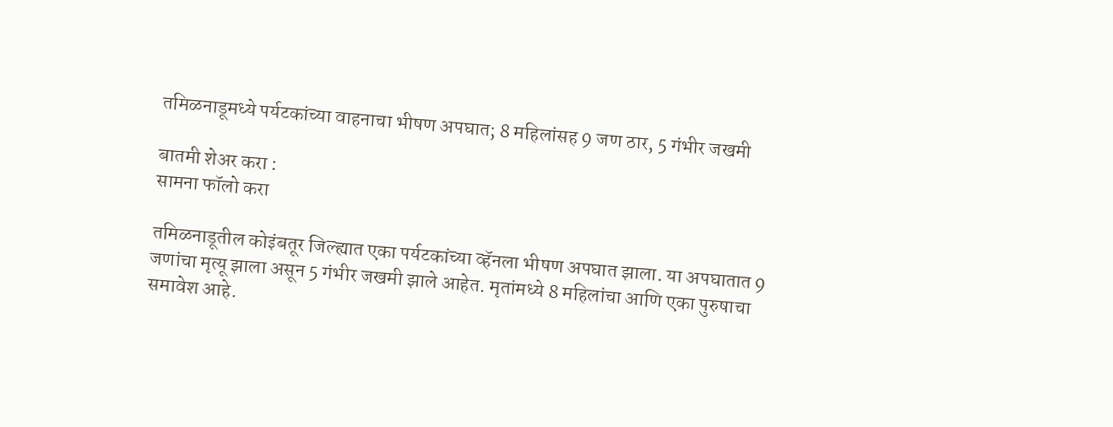तमिळनाडूमध्ये पर्यटकांच्या वाहनाचा भीषण अपघात; 8 महिलांसह 9 जण ठार, 5 गंभीर जखमी

बातमी शेअर करा :
सामना फॉलो करा

तमिळनाडूतील कोइंबतूर जिल्ह्यात एका पर्यटकांच्या व्हॅनला भीषण अपघात झाला. या अपघातात 9 जणांचा मृत्यू झाला असून 5 गंभीर जखमी झाले आहेत. मृतांमध्ये 8 महिलांचा आणि एका पुरुषाचा समावेश आहे.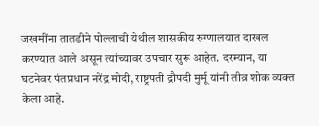जखमींना तातडीने पोल्लाची येथील शासकीय रुग्णालयात दाखल करण्यात आले असून त्यांच्यावर उपचार सुरू आहेत. दरम्यान, या घटनेवर पंतप्रधान नरेंद्र मोदी, राष्ट्रपती द्रौपदी मुर्मू यांनी तीव्र शोक व्यक्त केला आहे.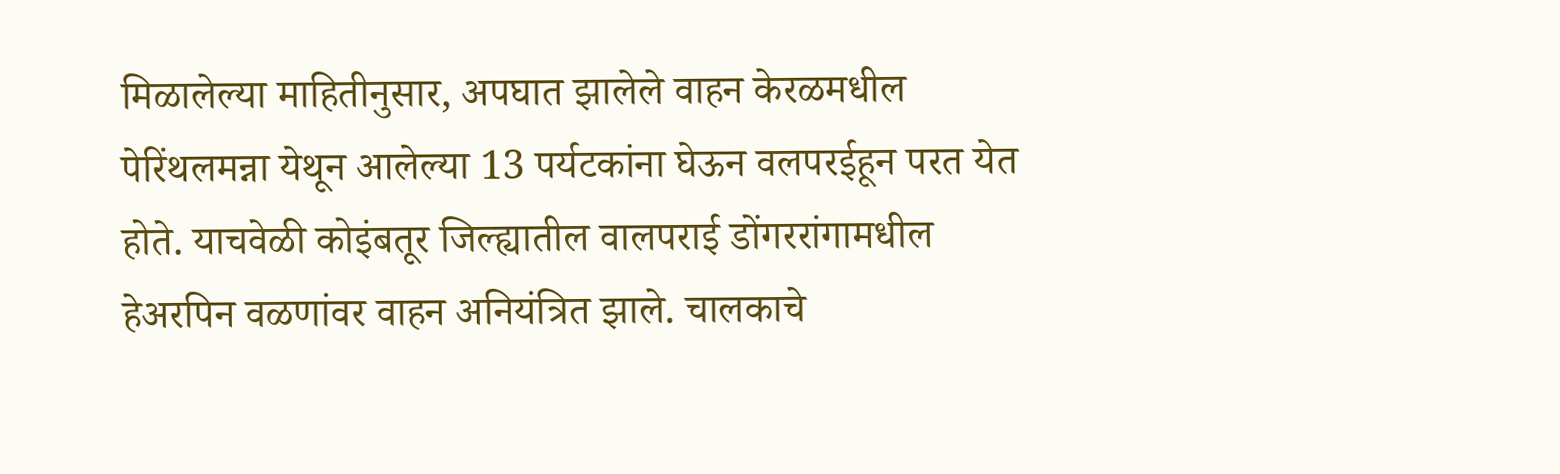मिळालेल्या माहितीनुसार, अपघात झालेले वाहन केरळमधील पेरिंथलमन्ना येथून आलेल्या 13 पर्यटकांना घेऊन वलपरईहून परत येत होते. याचवेळी कोइंबतूर जिल्ह्यातील वालपराई डोंगररांगामधील हेअरपिन वळणांवर वाहन अनियंत्रित झाले. चालकाचे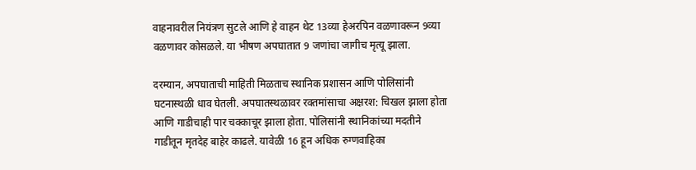वाहनावरील नियंत्रण सुटले आणि हे वाहन थेट 13व्या हेअरपिन वळणावरून 9व्या वळणावर कोसळले. या भीषण अपघातात 9 जणांचा जागीच मृत्यू झाला.

दरम्यान, अपघाताची माहिती मिळताच स्थानिक प्रशासन आणि पोलिसांनी घटनास्थळी धाव घेतली. अपघातस्थळावर रक्तमांसाचा अक्षरश: चिखल झाला होता आणि गाडीचाही पार चक्काचूर झाला होता. पोलिसांनी स्थानिकांच्या मदतीने गाडीतून मृतदेह बाहेर काढले. यावेळी 16 हून अधिक रुग्णवाहिका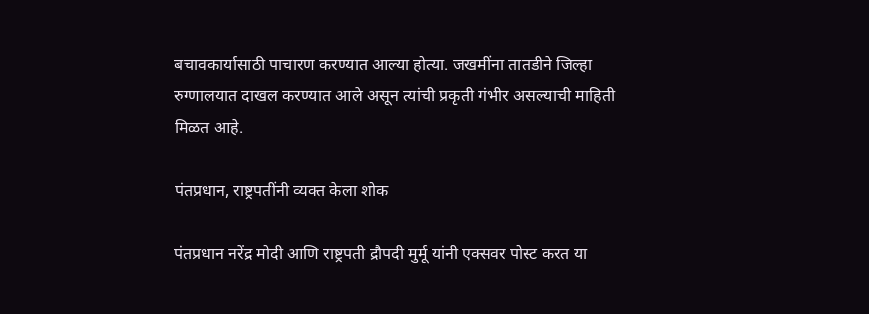बचावकार्यासाठी पाचारण करण्यात आल्या होत्या. जखमींना तातडीने जिल्हा रुग्णालयात दाखल करण्यात आले असून त्यांची प्रकृती गंभीर असल्याची माहिती मिळत आहे.

पंतप्रधान, राष्ट्रपतींनी व्यक्त केला शोक

पंतप्रधान नरेंद्र मोदी आणि राष्ट्रपती द्रौपदी मुर्मू यांनी एक्सवर पोस्ट करत या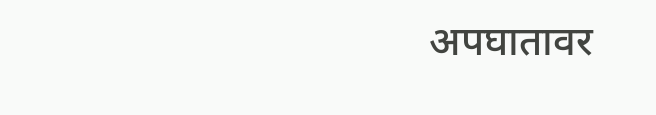अपघातावर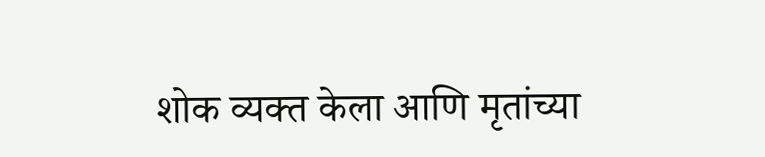शोक व्यक्त केला आणि मृतांच्या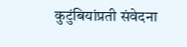कुटुंबियांप्रती संवेदना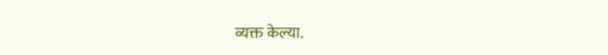व्यक्त केल्या.